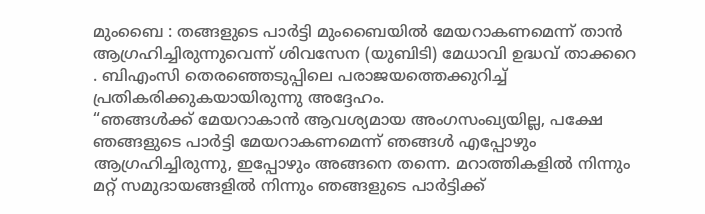മുംബൈ : തങ്ങളുടെ പാർട്ടി മുംബൈയിൽ മേയറാകണമെന്ന് താൻ ആഗ്രഹിച്ചിരുന്നുവെന്ന് ശിവസേന (യുബിടി) മേധാവി ഉദ്ധവ് താക്കറെ . ബിഎംസി തെരഞ്ഞെടുപ്പിലെ പരാജയത്തെക്കുറിച്ച് പ്രതികരിക്കുകയായിരുന്നു അദ്ദേഹം.
“ഞങ്ങൾക്ക് മേയറാകാൻ ആവശ്യമായ അംഗസംഖ്യയില്ല, പക്ഷേ ഞങ്ങളുടെ പാർട്ടി മേയറാകണമെന്ന് ഞങ്ങൾ എപ്പോഴും ആഗ്രഹിച്ചിരുന്നു, ഇപ്പോഴും അങ്ങനെ തന്നെ. മറാത്തികളിൽ നിന്നും മറ്റ് സമുദായങ്ങളിൽ നിന്നും ഞങ്ങളുടെ പാർട്ടിക്ക്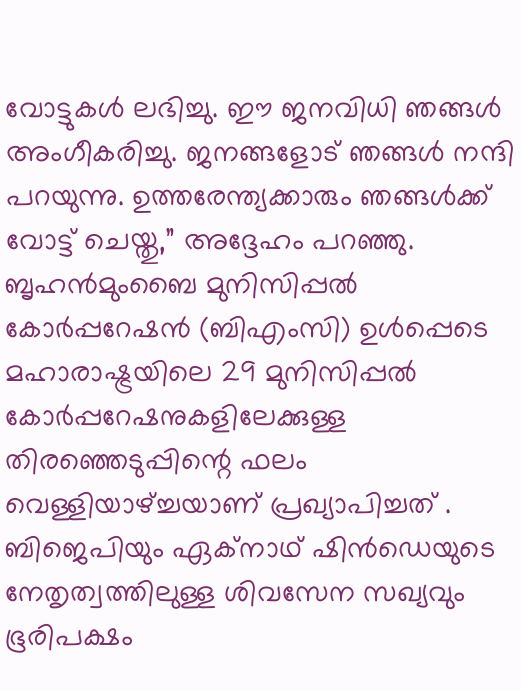വോട്ടുകൾ ലഭിച്ചു. ഈ ജനവിധി ഞങ്ങൾ അംഗീകരിച്ചു. ജനങ്ങളോട് ഞങ്ങൾ നന്ദി പറയുന്നു. ഉത്തരേന്ത്യക്കാരും ഞങ്ങൾക്ക് വോട്ട് ചെയ്തു,” അദ്ദേഹം പറഞ്ഞു.
ബൃഹൻമുംബൈ മുനിസിപ്പൽ കോർപ്പറേഷൻ (ബിഎംസി) ഉൾപ്പെടെ മഹാരാഷ്ട്രയിലെ 29 മുനിസിപ്പൽ കോർപ്പറേഷനുകളിലേക്കുള്ള തിരഞ്ഞെടുപ്പിന്റെ ഫലം വെള്ളിയാഴ്ച്ചയാണ് പ്രഖ്യാപിച്ചത് . ബിജെപിയും ഏക്നാഥ് ഷിൻഡെയുടെ നേതൃത്വത്തിലുള്ള ശിവസേന സഖ്യവും ഭൂരിപക്ഷം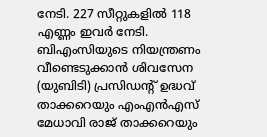നേടി. 227 സീറ്റുകളിൽ 118 എണ്ണം ഇവർ നേടി. ബിഎംസിയുടെ നിയന്ത്രണം വീണ്ടെടുക്കാൻ ശിവസേന (യുബിടി) പ്രസിഡന്റ് ഉദ്ധവ് താക്കറെയും എംഎൻഎസ് മേധാവി രാജ് താക്കറെയും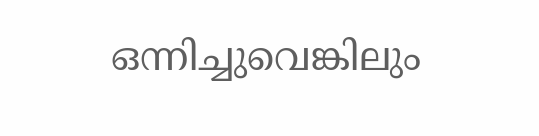ഒന്നിച്ചുവെങ്കിലും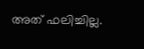അത് ഫലിച്ചില്ല.